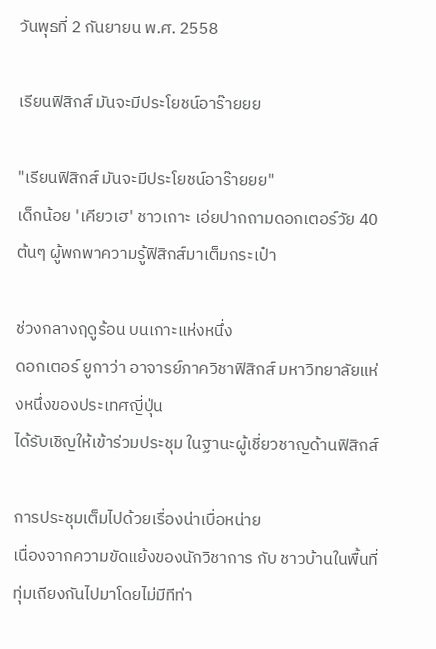วันพุธที่ 2 กันยายน พ.ศ. 2558

เรียนฟิสิกส์ มันจะมีประโยชน์อาร๊ายยย

"เรียนฟิสิกส์ มันจะมีประโยชน์อาร๊ายยย"
เด็กน้อย 'เคียวเฮ' ชาวเกาะ เอ่ยปากถามดอกเตอร์วัย 40 ต้นๆ ผู้พกพาความรู้ฟิสิกส์มาเต็มกระเป๋า

ช่วงกลางฤดูร้อน บนเกาะแห่งหนึ่ง
ดอกเตอร์ ยูกาว่า อาจารย์ภาควิชาฟิสิกส์ มหาวิทยาลัยแห่งหนึ่งของประเทศญี่ปุ่น
ได้รับเชิญให้เข้าร่วมประชุม ในฐานะผู้เชี่ยวชาญด้านฟิสิกส์

การประชุมเต็มไปด้วยเรื่องน่าเบื่อหน่าย
เนื่องจากความขัดแย้งของนักวิชาการ กับ ชาวบ้านในพื้นที่ ทุ่มเถียงกันไปมาโดยไม่มีทีท่า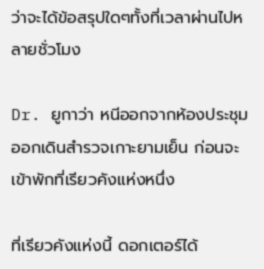ว่าจะได้ข้อสรุปใดๆทั้งที่เวลาผ่านไปหลายชั่วโมง

Dr. ยูกาว่า หนีออกจากห้องประชุม ออกเดินสำรวจเกาะยามเย็น ก่อนจะเข้าพักที่เรียวคังแห่งหนึ่ง

ที่เรียวคังแห่งนี้ ดอกเตอร์ได้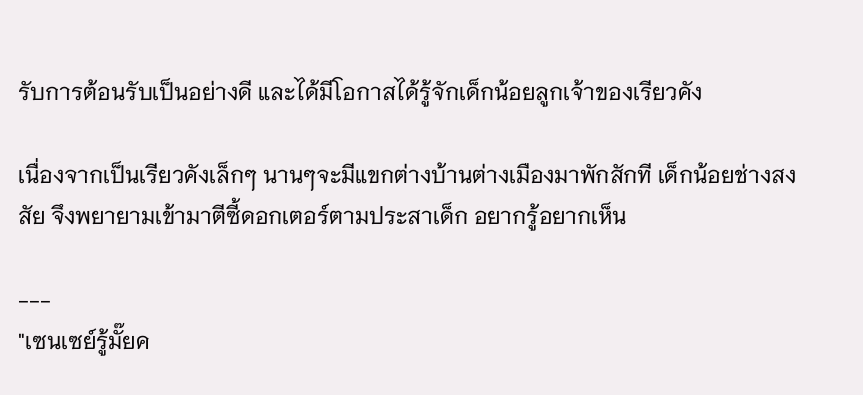รับการต้อนรับเป็นอย่างดี และได้มีโอกาสได้รู้จักเด็กน้อยลูกเจ้าของเรียวคัง

เนื่องจากเป็นเรียวคังเล็กๆ นานๆจะมีแขกต่างบ้านต่างเมืองมาพักสักที เด็กน้อยช่างสงสัย จึงพยายามเข้ามาตีซี้ดอกเตอร์ตามประสาเด็ก อยากรู้อยากเห็น

---
"เซนเซย์รู้มั๊ยค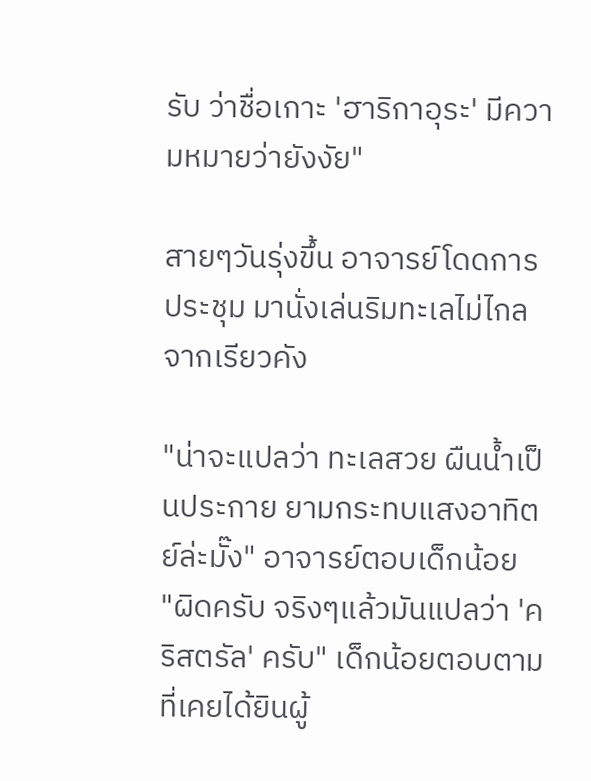รับ ว่าชื่อเกาะ 'ฮาริกาอุระ' มีความหมายว่ายังงัย"

สายๆวันรุ่งขึ้น อาจารย์โดดการประชุม มานั่งเล่นริมทะเลไม่ไกลจากเรียวคัง

"น่าจะแปลว่า ทะเลสวย ผืนน้ำเป็นประกาย ยามกระทบแสงอาทิตย์ล่ะมั๊ง" อาจารย์ตอบเด็กน้อย
"ผิดครับ จริงๆแล้วมันแปลว่า 'คริสตรัล' ครับ" เด็กน้อยตอบตามที่เคยได้ยินผู้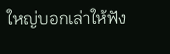ใหญ่บอกเล่าให้ฟัง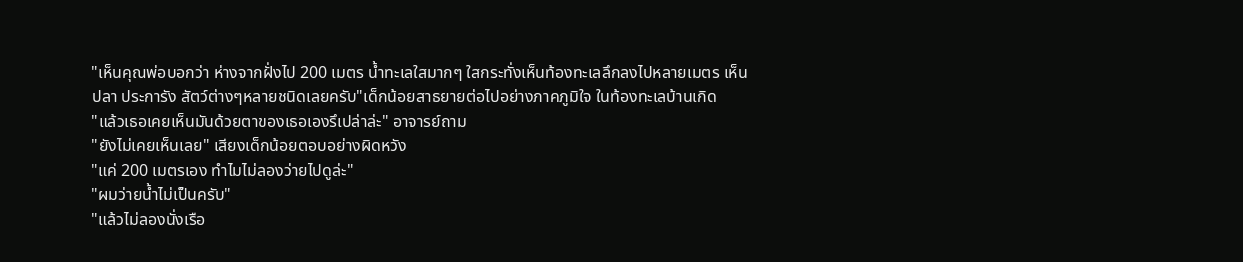"เห็นคุณพ่อบอกว่า ห่างจากฝั่งไป 200 เมตร น้ำทะเลใสมากๆ ใสกระทั่งเห็นท้องทะเลลึกลงไปหลายเมตร เห็นปลา ประการัง สัตว์ต่างๆหลายชนิดเลยครับ"เด็กน้อยสาธยายต่อไปอย่างภาคภูมิใจ ในท้องทะเลบ้านเกิด
"แล้วเธอเคยเห็นมันด้วยตาของเธอเองรึเปล่าล่ะ" อาจารย์ถาม
"ยังไม่เคยเห็นเลย" เสียงเด็กน้อยตอบอย่างผิดหวัง
"แค่ 200 เมตรเอง ทำไมไม่ลองว่ายไปดูล่ะ"
"ผมว่ายน้ำไม่เป็นครับ"
"แล้วไม่ลองนั่งเรือ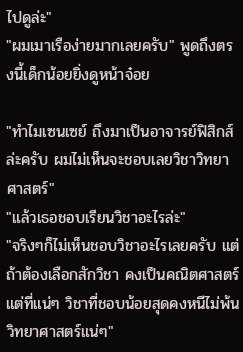ไปดูล่ะ"
"ผมเมาเรือง่ายมากเลยครับ" พูดถึงตรงนี้เด็กน้อยยิ่งดูหน้าจ๋อย

"ทำไมเซนเซย์ ถึงมาเป็นอาจารย์ฟิสิกส์ ล่ะครับ ผมไม่เห็นจะชอบเลยวิชาวิทยาศาสตร์"
"แล้วเธอชอบเรียนวิชาอะไรล่ะ"
"จริงๆก็ไม่เห็นชอบวิชาอะไรเลยครับ แต่ถ้าต้องเลือกสักวิชา คงเป็นคณิตศาสตร์
แต่ที่แน่ๆ วิชาที่ชอบน้อยสุดคงหนีไม่พ้น วิทยาศาสตร์แน่ๆ"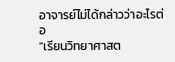อาจารย์ไม่ได้กล่าวว่าอะไรต่อ
"เรียนวิทยาศาสต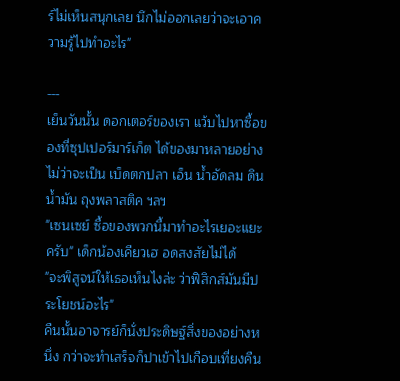ร์ไม่เห็นสนุกเลย นึกไม่ออกเลยว่าจะเอาความรู้ไปทำอะไร"

---
เย็นวันนั้น ดอกเตอร์ของเรา แว้บไปหาซื้อของที่ซุปเปอร์มาร์เก็ต ได้ของมาหลายอย่าง ไม่ว่าจะเป็น เบ็ดตกปลา เอ็น น้ำอัดลม ดินน้ำมัน ถุงพลาสติค ฯลฯ
"เซนเซย์ ซื้อของพวกนี้มาทำอะไรเยอะแยะครับ" เด็กน้องเคียวเฮ อดสงสัยไม่ได้
"จะพิสูจน์ให้เธอเห็นไงล่ะ ว่าฟิสิกส์มันมีประโยชน์อะไร"
คืนนั้นอาจารย์ก็นั่งประดิษฐ์สิ่งของอย่างหนึ่ง กว่าจะทำเสร็จก็ปาเข้าไปเกือบเที่ยงคืน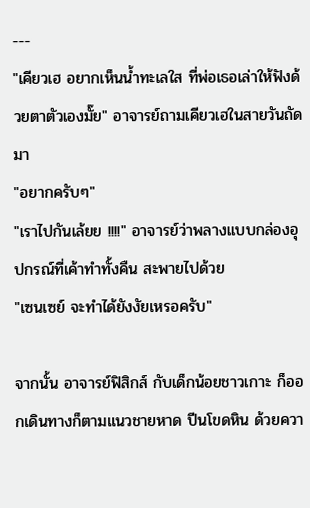---
"เคียวเฮ อยากเห็นน้ำทะเลใส ที่พ่อเธอเล่าให้ฟังด้วยตาตัวเองมั๊ย" อาจารย์ถามเคียวเฮในสายวันถัดมา
"อยากครับๆ"
"เราไปกันเล้ยย !!!!" อาจารย์ว่าพลางแบบกล่องอุปกรณ์ที่เค้าทำทั้งคืน สะพายไปด้วย
"เซนเซย์ จะทำได้ยังงัยเหรอครับ"

จากนั้น อาจารย์ฟิสิกส์ กับเด็กน้อยชาวเกาะ ก็ออกเดินทางก็ตามแนวชายหาด ปีนโขดหิน ด้วยควา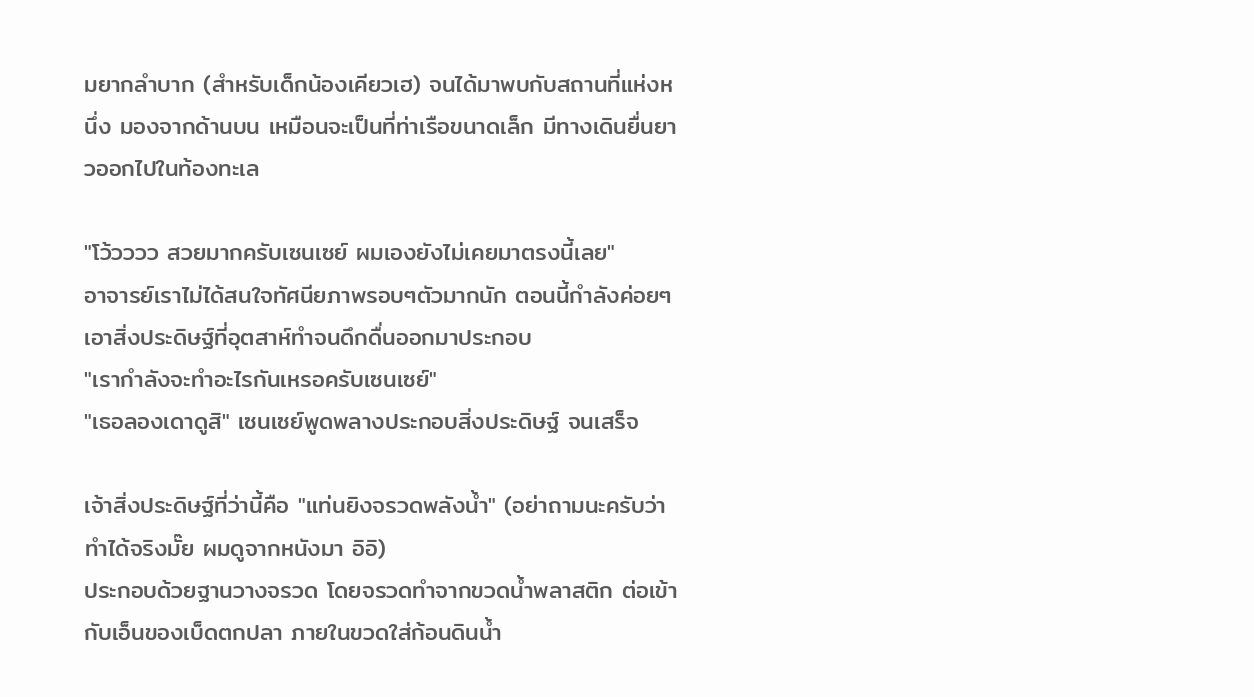มยากลำบาก (สำหรับเด็กน้องเคียวเฮ) จนได้มาพบกับสถานที่แห่งหนึ่ง มองจากด้านบน เหมือนจะเป็นที่ท่าเรือขนาดเล็ก มีทางเดินยื่นยาวออกไปในท้องทะเล

"โว้วววว สวยมากครับเซนเซย์ ผมเองยังไม่เคยมาตรงนี้เลย"
อาจารย์เราไม่ได้สนใจทัศนียภาพรอบๆตัวมากนัก ตอนนี้กำลังค่อยๆเอาสิ่งประดิษฐ์ที่อุตสาห์ทำจนดึกดื่นออกมาประกอบ
"เรากำลังจะทำอะไรกันเหรอครับเซนเซย์"
"เธอลองเดาดูสิ" เซนเซย์พูดพลางประกอบสิ่งประดิษฐ์ จนเสร็จ

เจ้าสิ่งประดิษฐ์ที่ว่านี้คือ "แท่นยิงจรวดพลังน้ำ" (อย่าถามนะครับว่าทำได้จริงมั๊ย ผมดูจากหนังมา อิอิ)
ประกอบด้วยฐานวางจรวด โดยจรวดทำจากขวดน้ำพลาสติก ต่อเข้ากับเอ็นของเบ็ดตกปลา ภายในขวดใส่ก้อนดินน้ำ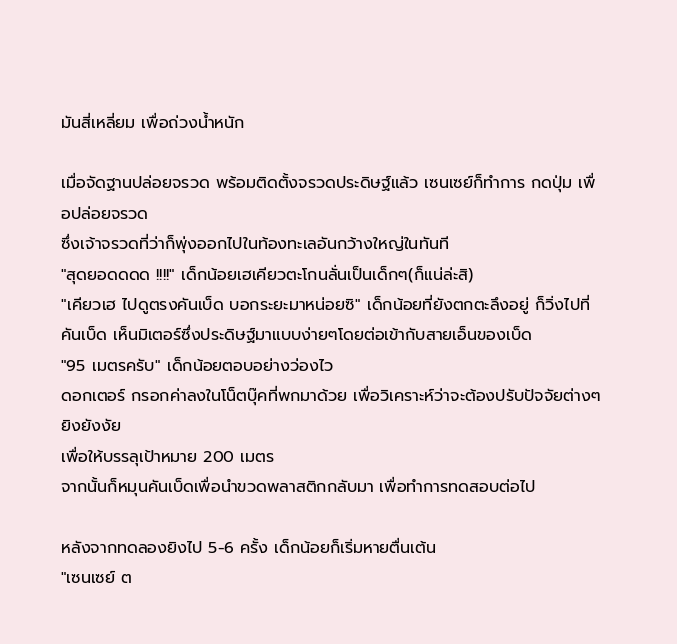มันสี่เหลี่ยม เพื่อถ่วงน้ำหนัก

เมื่อจัดฐานปล่อยจรวด พร้อมติดตั้งจรวดประดิษฐ์แล้ว เซนเซย์ก็ทำการ กดปุ่ม เพื่อปล่อยจรวด
ซึ่งเจ้าจรวดที่ว่าก็พุ่งออกไปในท้องทะเลอันกว้างใหญ่ในทันที
"สุดยอดดดด !!!!" เด็กน้อยเฮเคียวตะโกนลั่นเป็นเด็กๆ(ก็แน่ล่ะสิ)
"เคียวเฮ ไปดูตรงคันเบ็ด บอกระยะมาหน่อยซิ" เด็กน้อยที่ยังตกตะลึงอยู่ ก็วิ่งไปที่คันเบ็ด เห็นมิเตอร์ซึ่งประดิษฐ์มาแบบง่ายๆโดยต่อเข้ากับสายเอ็นของเบ็ด
"95 เมตรครับ" เด็กน้อยตอบอย่างว่องไว
ดอกเตอร์ กรอกค่าลงในโน็ตบุ๊คที่พกมาด้วย เพื่อวิเคราะห์ว่าจะต้องปรับปัจจัยต่างๆยิงยังงัย
เพื่อให้บรรลุเป้าหมาย 200 เมตร
จากนั้นก็หมุนคันเบ็ดเพื่อนำขวดพลาสติกกลับมา เพื่อทำการทดสอบต่อไป

หลังจากทดลองยิงไป 5-6 ครั้ง เด็กน้อยก็เริ่มหายตื่นเต้น
"เซนเซย์ ต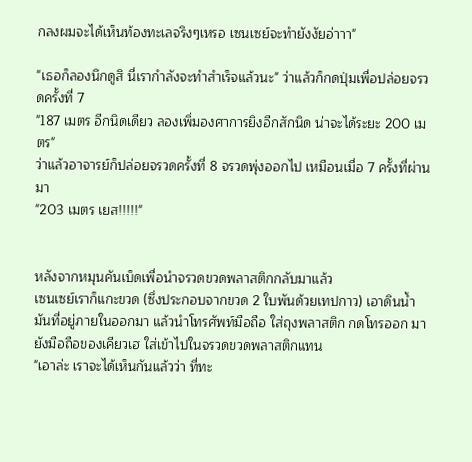กลงผมจะได้เห็นท้องทะเลจริงๆเหรอ เซนเซย์จะทำยังงัยอ่าาา"

"เธอก็ลองนึกดูสิ นี่เรากำลังจะทำสำเร็จแล้วนะ" ว่าแล้วก็กดปุ่มเพื่อปล่อยจรวดครั้งที่ 7
"187 เมตร อีกนิดเดียว ลองเพิ่มองศาการยิงอีกสักนิด น่าจะได้ระยะ 200 เมตร"
ว่าแล้วอาจารย์ก็ปล่อยจรวดครั้งที่ 8 จรวดพุ่งออกไป เหมือนเมื่อ 7 ครั้งที่ผ่านมา
"203 เมตร เยส!!!!!"


หลังจากหมุนคันเบ็ดเพื่อนำจรวดขวดพลาสติกกลับมาแล้ว
เซนเซย์เราก็แกะขวด (ซึ่งประกอบจากขวด 2 ใบพันด้วยเทปกาว) เอาดินน้ำมันที่อยู่ภายในออกมา แล้วนำโทรศัพท์มือถือ ใส่ถุงพลาสติก กดโทรออก มายังมือถือของเคียวเฮ ใส่เข้าไปในจรวดขวดพลาสติกแทน
"เอาล่ะ เราจะได้เห็นกันแล้วว่า ที่ทะ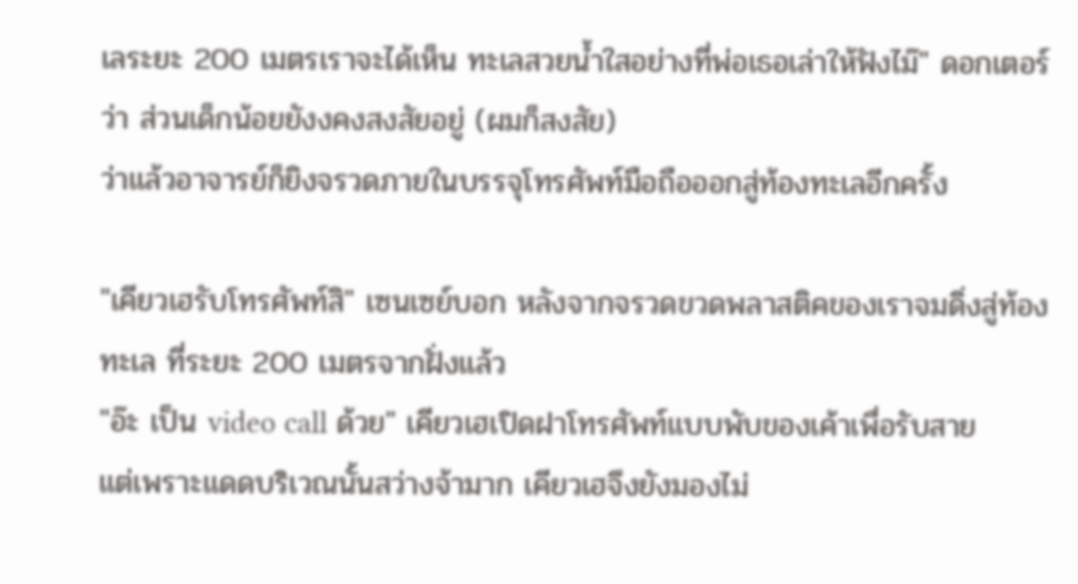เลระยะ 200 เมตรเราจะได้เห็น ทะเลสวยน้ำใสอย่างที่พ่อเธอเล่าให้ฟังไม๊" ดอกเตอร์ว่า ส่วนเด็กน้อยยังงคงสงสัยอยู่ (ผมก็สงสัย)
ว่าแล้วอาจารย์ก็ยิงจรวดภายในบรรจุโทรศัพท์มือถือออกสู่ท้องทะเลอีกครั้ง

"เคียวเฮรับโทรศัพท์สิ" เซนเซย์บอก หลังจากจรวดขวดพลาสติคของเราจมดิ่งสู่ท้องทะเล ที่ระยะ 200 เมตรจากฝั่งแล้ว
"อ๊ะ เป็น video call ด้วย" เคียวเฮเปิดฝาโทรศัพท์แบบพับของเค้าเพื่อรับสาย
แต่เพราะแดดบริเวณนั้นสว่างจ้ามาก เคียวเฮจึงยังมองไม่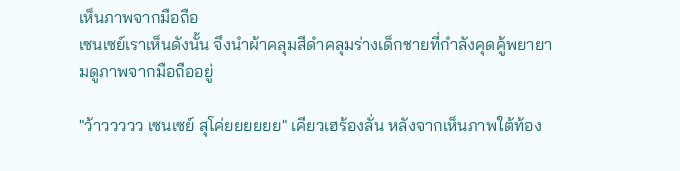เห็นภาพจากมือถือ
เซนเซย์เราเห็นดังนั้น จึงนำผ้าคลุมสีดำคลุมร่างเด็กชายที่กำลังคุดคู้พยายามดูภาพจากมือถืออยู่

"ว้าววววว เซนเซย์ สุโค่ยยยยยย" เคียวเฮร้องลั่น หลังจากเห็นภาพใต้ท้อง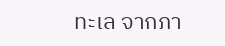ทะเล จากภา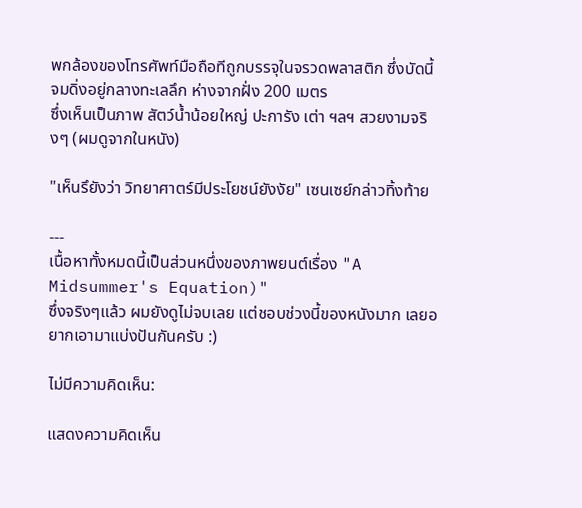พกล้องของโทรศัพท์มือถือทีถูกบรรจุในจรวดพลาสติก ซึ่งบัดนี้จมดิ่งอยู่กลางทะเลลึก ห่างจากฝั่ง 200 เมตร
ซึ่งเห็นเป็นภาพ สัตว์น้ำน้อยใหญ่ ปะการัง เต่า ฯลฯ สวยงามจริงๆ (ผมดูจากในหนัง)

"เห็นรึยังว่า วิทยาศาตร์มีประโยชน์ยังงัย" เซนเซย์กล่าวทิ้งท้าย

---
เนื้อหาทั้งหมดนี้เป็นส่วนหนึ่งของภาพยนต์เรื่อง "A Midsummer's Equation)"
ซึ่งจริงๆแล้ว ผมยังดูไม่จบเลย แต่ชอบช่วงนี้ของหนังมาก เลยอยากเอามาแบ่งปันกันครับ :)

ไม่มีความคิดเห็น:

แสดงความคิดเห็น